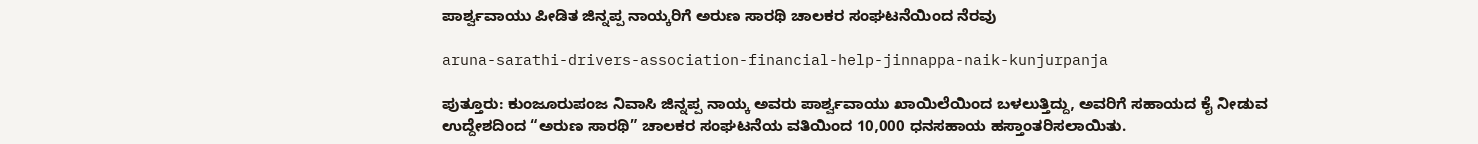ಪಾರ್ಶ್ವವಾಯು ಪೀಡಿತ ಜಿನ್ನಪ್ಪ ನಾಯ್ಕರಿಗೆ ಅರುಣ ಸಾರಥಿ ಚಾಲಕರ ಸಂಘಟನೆಯಿಂದ ನೆರವು

aruna-sarathi-drivers-association-financial-help-jinnappa-naik-kunjurpanja

ಪುತ್ತೂರು: ಕುಂಜೂರುಪಂಜ ನಿವಾಸಿ ಜಿನ್ನಪ್ಪ ನಾಯ್ಕ ಅವರು ಪಾರ್ಶ್ವವಾಯು ಖಾಯಿಲೆಯಿಂದ ಬಳಲುತ್ತಿದ್ದು, ಅವರಿಗೆ ಸಹಾಯದ ಕೈ ನೀಡುವ ಉದ್ದೇಶದಿಂದ “ಅರುಣ ಸಾರಥಿ” ಚಾಲಕರ ಸಂಘಟನೆಯ ವತಿಯಿಂದ 10,000 ಧನಸಹಾಯ ಹಸ್ತಾಂತರಿಸಲಾಯಿತು.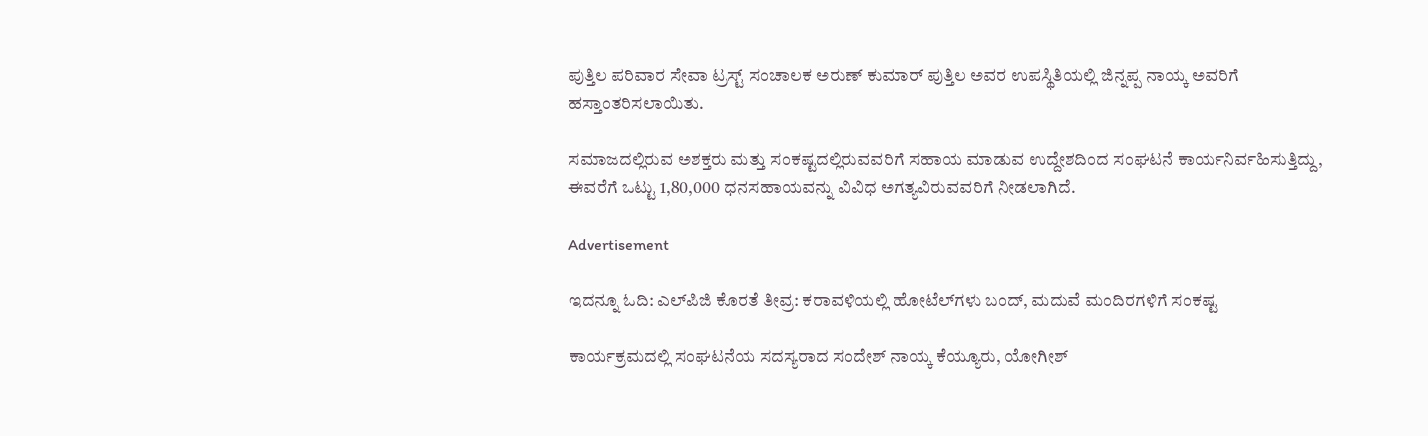ಪುತ್ತಿಲ ಪರಿವಾರ ಸೇವಾ ಟ್ರಸ್ಟ್ ಸಂಚಾಲಕ ಅರುಣ್ ಕುಮಾರ್ ಪುತ್ತಿಲ ಅವರ ಉಪಸ್ಥಿತಿಯಲ್ಲಿ ಜಿನ್ನಪ್ಪ ನಾಯ್ಕ ಅವರಿಗೆ ಹಸ್ತಾಂತರಿಸಲಾಯಿತು.

ಸಮಾಜದಲ್ಲಿರುವ ಅಶಕ್ತರು ಮತ್ತು ಸಂಕಷ್ಟದಲ್ಲಿರುವವರಿಗೆ ಸಹಾಯ ಮಾಡುವ ಉದ್ದೇಶದಿಂದ ಸಂಘಟನೆ ಕಾರ್ಯನಿರ್ವಹಿಸುತ್ತಿದ್ದು, ಈವರೆಗೆ ಒಟ್ಟು 1,80,000 ಧನಸಹಾಯವನ್ನು ವಿವಿಧ ಅಗತ್ಯವಿರುವವರಿಗೆ ನೀಡಲಾಗಿದೆ.

Advertisement

ಇದನ್ನೂ ಓದಿ: ಎಲ್‌ಪಿಜಿ ಕೊರತೆ ತೀವ್ರ: ಕರಾವಳಿಯಲ್ಲಿ ಹೋಟೆಲ್‌ಗಳು ಬಂದ್‌, ಮದುವೆ ಮಂದಿರಗಳಿಗೆ ಸಂಕಷ್ಟ

ಕಾರ್ಯಕ್ರಮದಲ್ಲಿ ಸಂಘಟನೆಯ ಸದಸ್ಯರಾದ ಸಂದೇಶ್ ನಾಯ್ಕ ಕೆಯ್ಯೂರು, ಯೋಗೀಶ್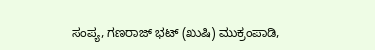ಸಂಪ್ಯ, ಗಣರಾಜ್ ಭಟ್ (ಖುಷಿ) ಮುಕ್ರಂಪಾಡಿ,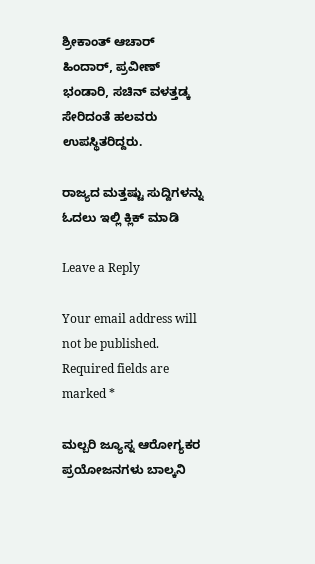ಶ್ರೀಕಾಂತ್ ಆಚಾರ್ ಹಿಂದಾರ್, ಪ್ರವೀಣ್ ಭಂಡಾರಿ, ಸಚಿನ್ ವಳತ್ತಡ್ಕ ಸೇರಿದಂತೆ ಹಲವರು ಉಪಸ್ಥಿತರಿದ್ದರು.

ರಾಜ್ಯದ ಮತ್ತಷ್ಟು ಸುದ್ದಿಗಳನ್ನು ಓದಲು ಇಲ್ಲಿ ಕ್ಲಿಕ್‌ ಮಾಡಿ

Leave a Reply

Your email address will not be published. Required fields are marked *

ಮಲ್ಬರಿ ಜ್ಯೂಸ್ನ ಆರೋಗ್ಯಕರ ಪ್ರಯೋಜನಗಳು ಬಾಲ್ಕನಿ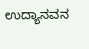ಉದ್ಯಾನವನ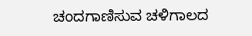ಚಂದಗಾಣಿಸುವ ಚಳಿಗಾಲದ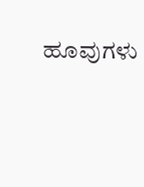ಹೂವುಗಳು